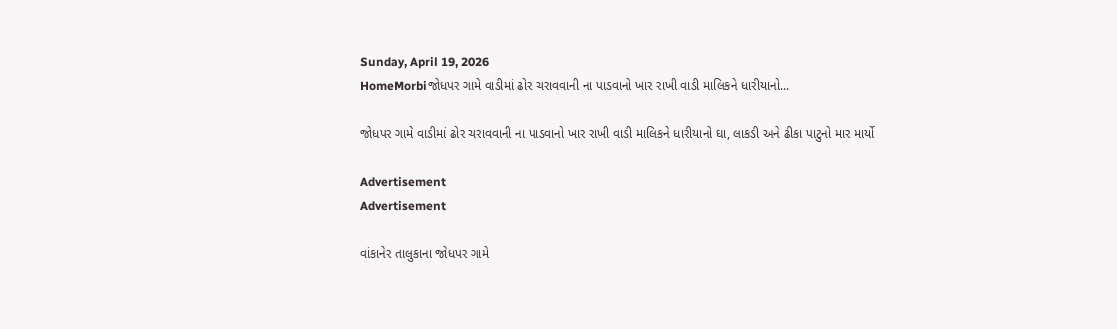Sunday, April 19, 2026
HomeMorbiજોધપર ગામે વાડીમાં ઢોર ચરાવવાની ના પાડવાનો ખાર રાખી વાડી માલિકને ધારીયાનો...

જોધપર ગામે વાડીમાં ઢોર ચરાવવાની ના પાડવાનો ખાર રાખી વાડી માલિકને ધારીયાનો ઘા, લાકડી અને ઢીકા પાટુનો માર માર્યો

Advertisement
Advertisement

વાંકાનેર તાલુકાના જોધપર ગામે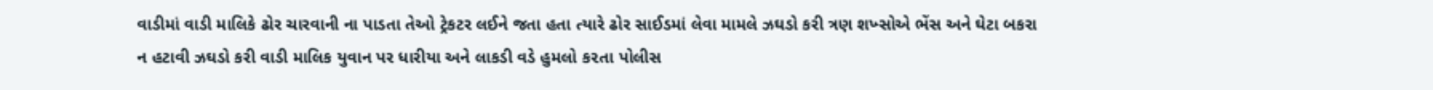વાડીમાં વાડી માલિકે ઢોર ચારવાની ના પાડતા તેઓ ટ્રેકટર લઈને જતા હતા ત્યારે ઢોર સાઈડમાં લેવા મામલે ઝઘડો કરી ત્રણ શખ્સોએ ભેંસ અને ઘેટા બકરા ન હટાવી ઝઘડો કરી વાડી માલિક યુવાન પર ધારીયા અને લાકડી વડે હુમલો ક૨તા પોલીસ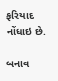ફરિયાદ નોંધાઇ છે.

બનાવ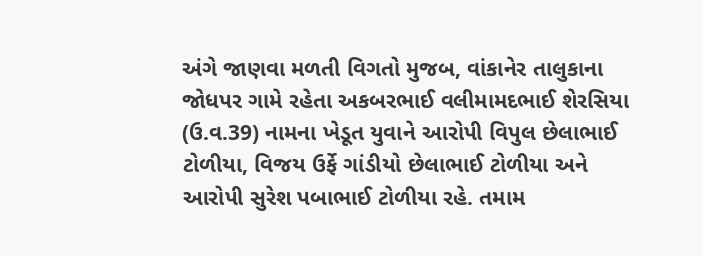અંગે જાણવા મળતી વિગતો મુજબ, વાંકાનેર તાલુકાના જોધપર ગામે રહેતા અકબરભાઈ વલીમામદભાઈ શેરસિયા (ઉ.વ.39) નામના ખેડૂત યુવાને આરોપી વિપુલ છેલાભાઈ ટોળીયા, વિજય ઉર્ફે ગાંડીયો છેલાભાઈ ટોળીયા અને આરોપી સુરેશ પબાભાઈ ટોળીયા રહે. તમામ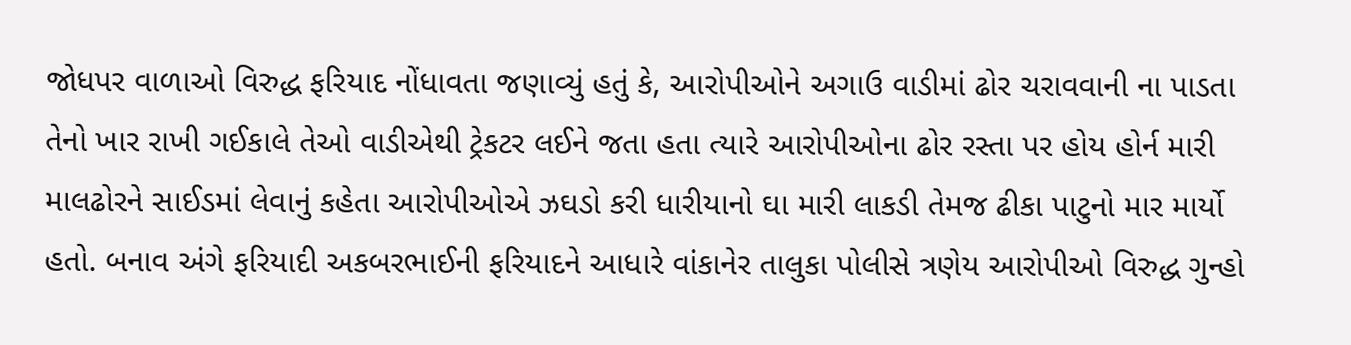જોધપર વાળાઓ વિરુદ્ધ ફરિયાદ નોંધાવતા જણાવ્યું હતું કે, આરોપીઓને અગાઉ વાડીમાં ઢોર ચરાવવાની ના પાડતા તેનો ખાર રાખી ગઈકાલે તેઓ વાડીએથી ટ્રેકટર લઈને જતા હતા ત્યારે આરોપીઓના ઢોર રસ્તા પર હોય હોર્ન મારી માલઢોરને સાઈડમાં લેવાનું કહેતા આરોપીઓએ ઝઘડો કરી ધારીયાનો ઘા મારી લાકડી તેમજ ઢીકા પાટુનો માર માર્યો હતો. બનાવ અંગે ફરિયાદી અકબરભાઈની ફરિયાદને આધારે વાંકાનેર તાલુકા પોલીસે ત્રણેય આરોપીઓ વિરુદ્ધ ગુન્હો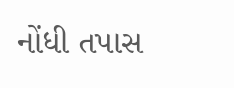નોંધી તપાસ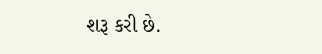શરૂ કરી છે.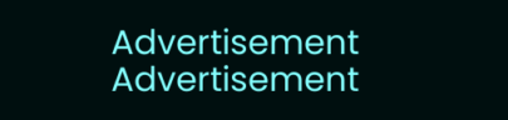Advertisement
Advertisement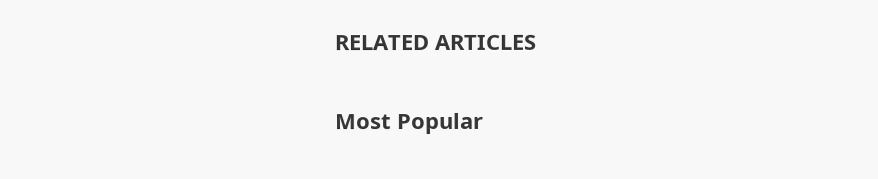RELATED ARTICLES

Most Popular